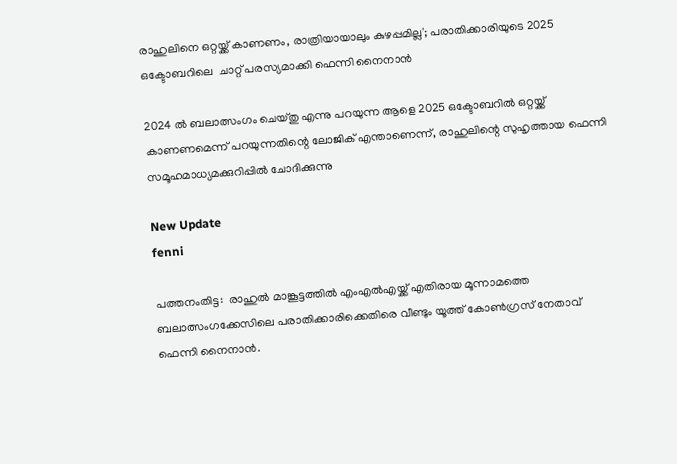രാഹുലിനെ ഒറ്റയ്ക്ക് കാണണം, രാത്രിയായാലും കുഴപ്പമില്ല'; പരാതിക്കാരിയുടെ 2025 ഒക്ടോബറിലെ  ചാറ്റ് പരസ്യമാക്കി ഫെന്നി നൈനാന്‍

2024 ല്‍ ബലാത്സംഗം ചെയ്തു എന്നു പറയുന്ന ആളെ 2025 ഒക്ടോബറില്‍ ഒറ്റയ്ക്ക് കാണണമെന്ന് പറയുന്നതിന്റെ ലോജിക് എന്താണെന്ന്, രാഹുലിന്റെ സുഹൃത്തായ ഫെന്നി സമൂഹമാധ്യമക്കുറിപ്പില്‍ ചോദിക്കുന്നു

New Update
fenni

പത്തനംതിട്ട:  രാഹുല്‍ മാങ്കൂട്ടത്തില്‍ എംഎല്‍എയ്ക്ക് എതിരായ മൂന്നാമത്തെ ബലാത്സംഗക്കേസിലെ പരാതിക്കാരിക്കെതിരെ വീണ്ടും യൂത്ത് കോണ്‍ഗ്രസ് നേതാവ് ഫെന്നി നൈനാന്‍.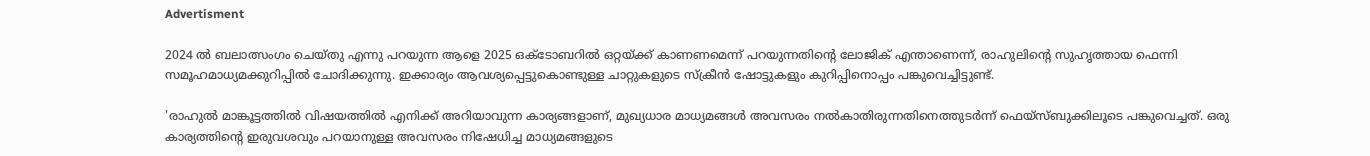Advertisment

2024 ല്‍ ബലാത്സംഗം ചെയ്തു എന്നു പറയുന്ന ആളെ 2025 ഒക്ടോബറില്‍ ഒറ്റയ്ക്ക് കാണണമെന്ന് പറയുന്നതിന്റെ ലോജിക് എന്താണെന്ന്, രാഹുലിന്റെ സുഹൃത്തായ ഫെന്നി സമൂഹമാധ്യമക്കുറിപ്പില്‍ ചോദിക്കുന്നു. ഇക്കാര്യം ആവശ്യപ്പെട്ടുകൊണ്ടുള്ള ചാറ്റുകളുടെ സ്‌ക്രീന്‍ ഷോട്ടുകളും കുറിപ്പിനൊപ്പം പങ്കുവെച്ചിട്ടുണ്ട്.

'രാഹുല്‍ മാങ്കൂട്ടത്തില്‍ വിഷയത്തില്‍ എനിക്ക് അറിയാവുന്ന കാര്യങ്ങളാണ്, മുഖ്യധാര മാധ്യമങ്ങള്‍ അവസരം നല്‍കാതിരുന്നതിനെത്തുടര്‍ന്ന് ഫെയ്‌സ്ബുക്കിലൂടെ പങ്കുവെച്ചത്. ഒരു കാര്യത്തിന്റെ ഇരുവശവും പറയാനുള്ള അവസരം നിഷേധിച്ച മാധ്യമങ്ങളുടെ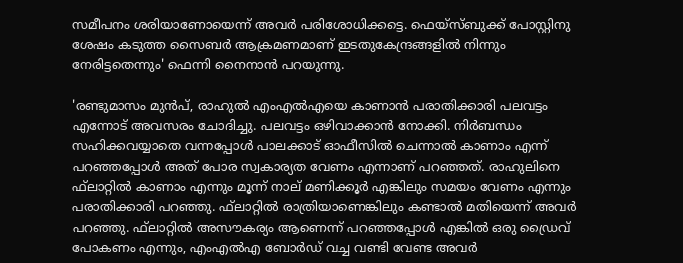സമീപനം ശരിയാണോയെന്ന് അവര്‍ പരിശോധിക്കട്ടെ. ഫെയ്‌സ്ബുക്ക് പോസ്റ്റിനു ശേഷം കടുത്ത സൈബര്‍ ആക്രമണമാണ് ഇടതുകേന്ദ്രങ്ങളില്‍ നിന്നും നേരിട്ടതെന്നും' ഫെന്നി നൈനാന്‍ പറയുന്നു.

'രണ്ടുമാസം മുന്‍പ്, രാഹുല്‍ എംഎല്‍എയെ കാണാന്‍ പരാതിക്കാരി പലവട്ടം എന്നോട് അവസരം ചോദിച്ചു. പലവട്ടം ഒഴിവാക്കാന്‍ നോക്കി. നിര്‍ബന്ധം സഹിക്കവയ്യാതെ വന്നപ്പോള്‍ പാലക്കാട് ഓഫീസില്‍ ചെന്നാല്‍ കാണാം എന്ന് പറഞ്ഞപ്പോള്‍ അത് പോര സ്വകാര്യത വേണം എന്നാണ് പറഞ്ഞത്. രാഹുലിനെ ഫ്‌ലാറ്റില്‍ കാണാം എന്നും മൂന്ന് നാല് മണിക്കൂര്‍ എങ്കിലും സമയം വേണം എന്നും പരാതിക്കാരി പറഞ്ഞു. ഫ്‌ലാറ്റില്‍ രാത്രിയാണെങ്കിലും കണ്ടാല്‍ മതിയെന്ന് അവര്‍ പറഞ്ഞു. ഫ്‌ലാറ്റില്‍ അസൗകര്യം ആണെന്ന് പറഞ്ഞപ്പോള്‍ എങ്കില്‍ ഒരു ഡ്രൈവ് പോകണം എന്നും, എംഎല്‍എ ബോര്‍ഡ് വച്ച വണ്ടി വേണ്ട അവര്‍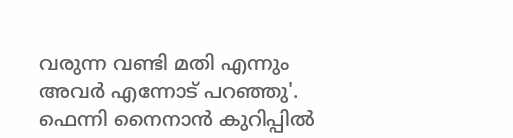വരുന്ന വണ്ടി മതി എന്നും അവര്‍ എന്നോട് പറഞ്ഞു'. ഫെന്നി നൈനാന്‍ കുറിപ്പില്‍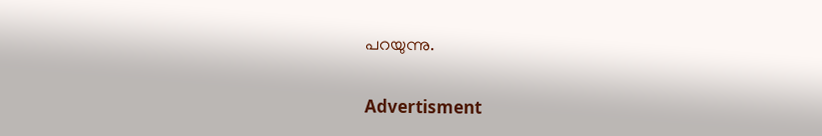പറയുന്നു.

Advertisment